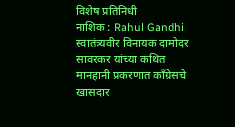विशेष प्रतिनिधी
नाशिक : Rahul Gandhi स्वातंत्र्यवीर विनायक दामोदर सावरकर यांच्या कथित मानहानी प्रकरणात काँग्रेसचे खासदार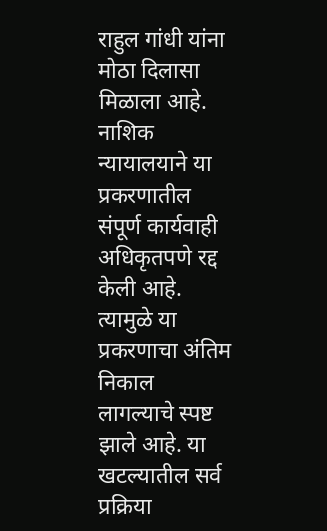राहुल गांधी यांना मोठा दिलासा मिळाला आहे. नाशिक न्यायालयाने या प्रकरणातील संपूर्ण कार्यवाही अधिकृतपणे रद्द केली आहे. त्यामुळे या प्रकरणाचा अंतिम निकाल लागल्याचे स्पष्ट झाले आहे. या खटल्यातील सर्व प्रक्रिया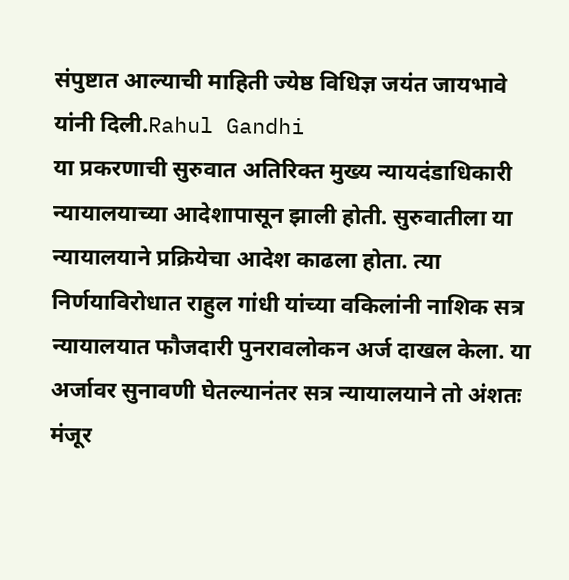संपुष्टात आल्याची माहिती ज्येष्ठ विधिज्ञ जयंत जायभावे यांनी दिली.Rahul Gandhi
या प्रकरणाची सुरुवात अतिरिक्त मुख्य न्यायदंडाधिकारी न्यायालयाच्या आदेशापासून झाली होती. सुरुवातीला या न्यायालयाने प्रक्रियेचा आदेश काढला होता. त्या निर्णयाविरोधात राहुल गांधी यांच्या वकिलांनी नाशिक सत्र न्यायालयात फौजदारी पुनरावलोकन अर्ज दाखल केला. या अर्जावर सुनावणी घेतल्यानंतर सत्र न्यायालयाने तो अंशतः मंजूर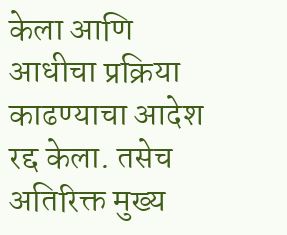केला आणि आधीचा प्रक्रिया काढण्याचा आदेश रद्द केला. तसेच अतिरिक्त मुख्य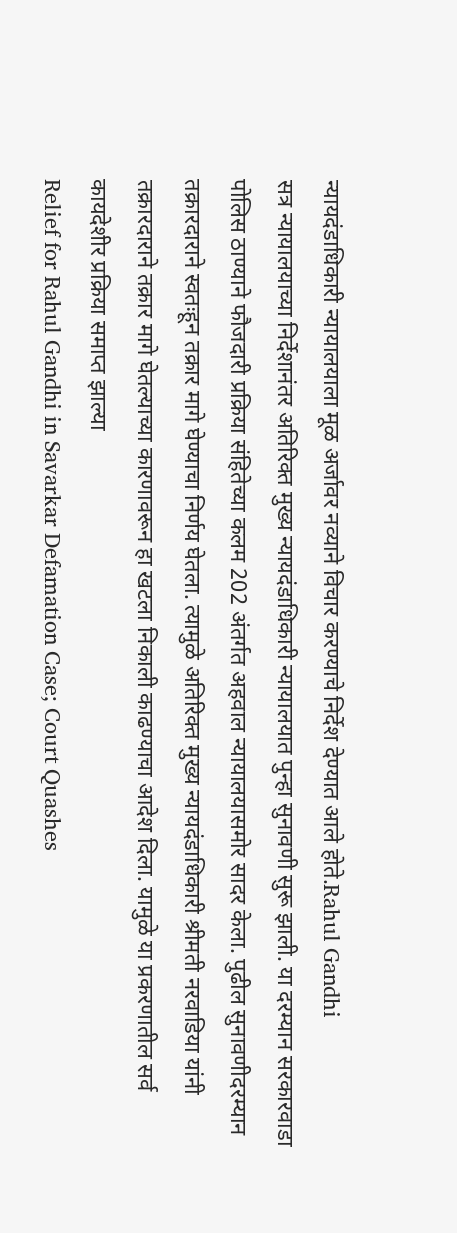न्यायदंडाधिकारी न्यायालयाला मूळ अर्जावर नव्याने विचार करण्याचे निर्देश देण्यात आले होते.Rahul Gandhi
सत्र न्यायालयाच्या निर्देशानंतर अतिरिक्त मुख्य न्यायदंडाधिकारी न्यायालयात पुन्हा सुनावणी सुरू झाली. या दरम्यान सरकारवाडा पोलिस ठाण्याने फौजदारी प्रक्रिया संहितेच्या कलम 202 अंतर्गत अहवाल न्यायालयासमोर सादर केला. पुढील सुनावणीदरम्यान तक्रारदाराने स्वतःहून तक्रार मागे घेण्याचा निर्णय घेतला. त्यामुळे अतिरिक्त मुख्य न्यायदंडाधिकारी श्रीमती नरवाडिया यांनी तक्रारदाराने तक्रार मागे घेतल्याच्या कारणावरून हा खटला निकाली काढण्याचा आदेश दिला. यामुळे या प्रकरणातील सर्व कायदेशीर प्रक्रिया समाप्त झाल्या
Relief for Rahul Gandhi in Savarkar Defamation Case; Court Quashes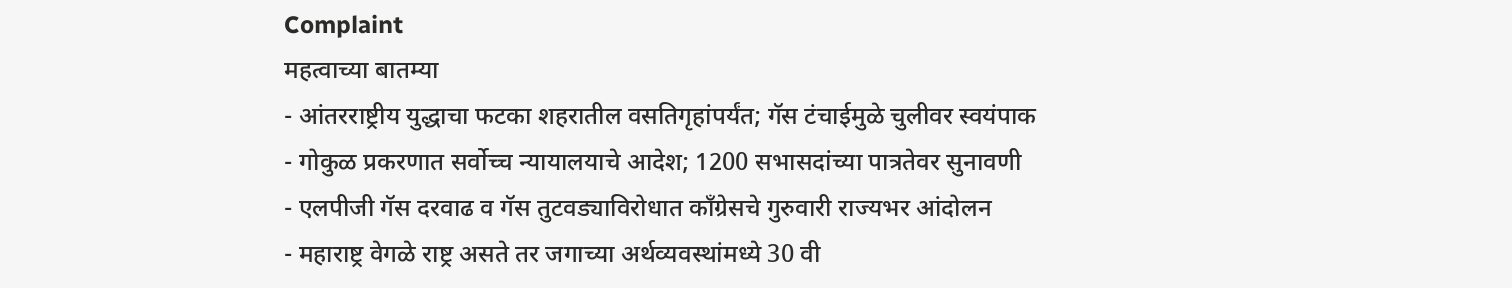Complaint
महत्वाच्या बातम्या
- आंतरराष्ट्रीय युद्धाचा फटका शहरातील वसतिगृहांपर्यंत; गॅस टंचाईमुळे चुलीवर स्वयंपाक
- गोकुळ प्रकरणात सर्वोच्च न्यायालयाचे आदेश; 1200 सभासदांच्या पात्रतेवर सुनावणी
- एलपीजी गॅस दरवाढ व गॅस तुटवड्याविरोधात काँग्रेसचे गुरुवारी राज्यभर आंदोलन
- महाराष्ट्र वेगळे राष्ट्र असते तर जगाच्या अर्थव्यवस्थांमध्ये 30 वी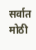सर्वात मोठी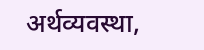अर्थव्यवस्था,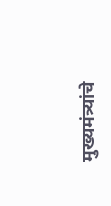मुख्यमंत्र्यांचे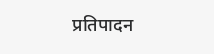प्रतिपादन